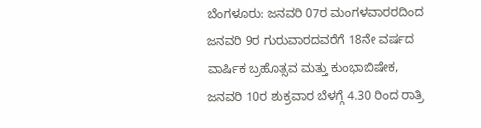ಬೆಂಗಳೂರು: ಜನವರಿ 07ರ ಮಂಗಳವಾರರದಿಂದ ಜನವರಿ 9ರ ಗುರುವಾರದವರೆಗೆ 18ನೇ ವರ್ಷದ ವಾರ್ಷಿಕ ಬ್ರಹೊತ್ಸವ ಮತ್ತು ಕುಂಭಾಬಿಷೇಕ, ಜನವರಿ 10ರ ಶುಕ್ರವಾರ ಬೆಳಗ್ಗೆ 4.30 ರಿಂದ ರಾತ್ರಿ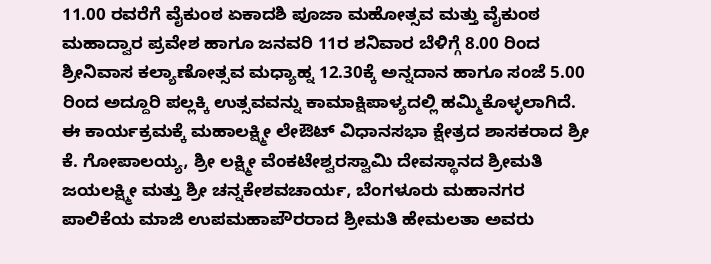11.00 ರವರೆಗೆ ವೈಕುಂಠ ಏಕಾದಶಿ ಪೂಜಾ ಮಹೋತ್ಸವ ಮತ್ತು ವೈಕುಂಠ ಮಹಾದ್ವಾರ ಪ್ರವೇಶ ಹಾಗೂ ಜನವರಿ 11ರ ಶನಿವಾರ ಬೆಳಿಗ್ಗೆ 8.00 ರಿಂದ ಶ್ರೀನಿವಾಸ ಕಲ್ಯಾಣೋತ್ಸವ ಮಧ್ಯಾಹ್ನ 12.30ಕ್ಕೆ ಅನ್ನದಾನ ಹಾಗೂ ಸಂಜೆ 5.00 ರಿಂದ ಅದ್ದೂರಿ ಪಲ್ಲಕ್ಕಿ ಉತ್ಸವವನ್ನು ಕಾಮಾಕ್ಷಿಪಾಳ್ಯದಲ್ಲಿ ಹಮ್ಮಿಕೊಳ್ಳಲಾಗಿದೆ.
ಈ ಕಾರ್ಯಕ್ರಮಕ್ಕೆ ಮಹಾಲಕ್ಷ್ಮೀ ಲೇಔಟ್ ವಿಧಾನಸಭಾ ಕ್ಷೇತ್ರದ ಶಾಸಕರಾದ ಶ್ರೀ ಕೆ. ಗೋಪಾಲಯ್ಯ, ಶ್ರೀ ಲಕ್ಷ್ಮೀ ವೆಂಕಟೇಶ್ವರಸ್ವಾಮಿ ದೇವಸ್ಥಾನದ ಶ್ರೀಮತಿ ಜಯಲಕ್ಷ್ಮೀ ಮತ್ತು ಶ್ರೀ ಚನ್ನಕೇಶವಚಾರ್ಯ, ಬೆಂಗಳೂರು ಮಹಾನಗರ ಪಾಲಿಕೆಯ ಮಾಜಿ ಉಪಮಹಾಪೌರರಾದ ಶ್ರೀಮತಿ ಹೇಮಲತಾ ಅವರು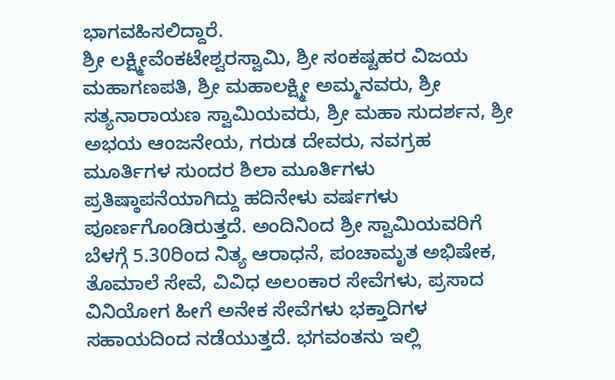ಭಾಗವಹಿಸಲಿದ್ದಾರೆ.
ಶ್ರೀ ಲಕ್ಷ್ಮೀವೆಂಕಟೇಶ್ವರಸ್ವಾಮಿ, ಶ್ರೀ ಸಂಕಷ್ಟಹರ ವಿಜಯ ಮಹಾಗಣಪತಿ, ಶ್ರೀ ಮಹಾಲಕ್ಷ್ಮೀ ಅಮ್ಮನವರು, ಶ್ರೀ ಸತ್ಯನಾರಾಯಣ ಸ್ವಾಮಿಯವರು, ಶ್ರೀ ಮಹಾ ಸುದರ್ಶನ, ಶ್ರೀ ಅಭಯ ಆಂಜನೇಯ, ಗರುಡ ದೇವರು, ನವಗ್ರಹ ಮೂರ್ತಿಗಳ ಸುಂದರ ಶಿಲಾ ಮೂರ್ತಿಗಳು ಪ್ರತಿಷ್ಠಾಪನೆಯಾಗಿದ್ದು ಹದಿನೇಳು ವರ್ಷಗಳು ಪೂರ್ಣಗೊಂಡಿರುತ್ತದೆ. ಅಂದಿನಿಂದ ಶ್ರೀ ಸ್ವಾಮಿಯವರಿಗೆ ಬೆಳಗ್ಗೆ 5.30ರಿಂದ ನಿತ್ಯ ಆರಾಧನೆ, ಪಂಚಾಮೃತ ಅಭಿಷೇಕ, ತೊಮಾಲೆ ಸೇವೆ, ವಿವಿಧ ಅಲಂಕಾರ ಸೇವೆಗಳು, ಪ್ರಸಾದ ವಿನಿಯೋಗ ಹೀಗೆ ಅನೇಕ ಸೇವೆಗಳು ಭಕ್ತಾದಿಗಳ ಸಹಾಯದಿಂದ ನಡೆಯುತ್ತದೆ. ಭಗವಂತನು ಇಲ್ಲಿ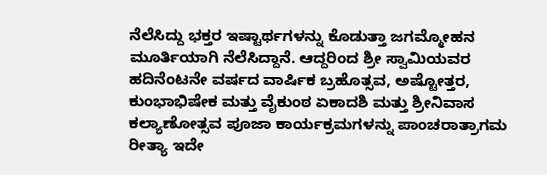ನೆಲೆಸಿದ್ದು ಭಕ್ತರ ಇಷ್ಟಾರ್ಥಗಳನ್ನು ಕೊಡುತ್ತಾ ಜಗಮ್ಮೋಹನ ಮೂರ್ತಿಯಾಗಿ ನೆಲೆಸಿದ್ದಾನೆ. ಆದ್ದರಿಂದ ಶ್ರೀ ಸ್ವಾಮಿಯವರ ಹದಿನೆಂಟನೇ ವರ್ಷದ ವಾರ್ಷಿಕ ಬ್ರಹೊತ್ಸವ, ಅಷ್ಟೋತ್ತರ, ಕುಂಭಾಭಿಷೇಕ ಮತ್ತು ವೈಕುಂಠ ಏಕಾದಶಿ ಮತ್ತು ಶ್ರೀನಿವಾಸ ಕಲ್ಯಾಣೋತ್ಸವ ಪೂಜಾ ಕಾರ್ಯಕ್ರಮಗಳನ್ನು ಪಾಂಚರಾತ್ರಾಗಮ ರೀತ್ಯಾ ಇದೇ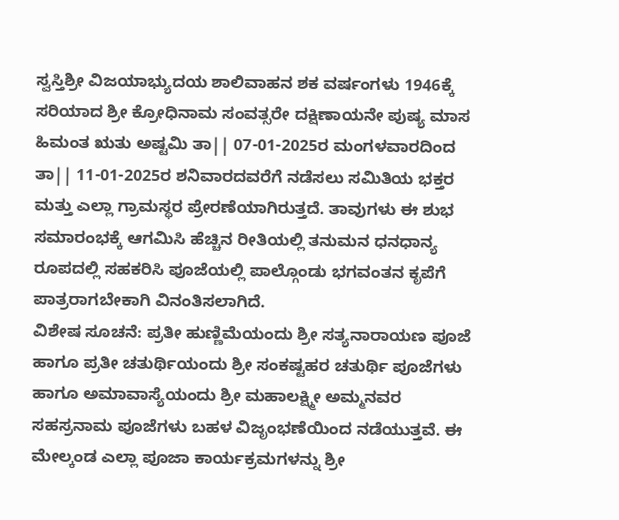ಸ್ವಸ್ತಿಶ್ರೀ ವಿಜಯಾಭ್ಯುದಯ ಶಾಲಿವಾಹನ ಶಕ ವರ್ಷಂಗಳು 1946ಕ್ಕೆ ಸರಿಯಾದ ಶ್ರೀ ಕ್ರೋಧಿನಾಮ ಸಂವತ್ಸರೇ ದಕ್ಷಿಣಾಯನೇ ಪುಷ್ಯ ಮಾಸ ಹಿಮಂತ ಋತು ಅಷ್ಟಮಿ ತಾ|| 07-01-2025ರ ಮಂಗಳವಾರದಿಂದ ತಾ|| 11-01-2025ರ ಶನಿವಾರದವರೆಗೆ ನಡೆಸಲು ಸಮಿತಿಯ ಭಕ್ತರ ಮತ್ತು ಎಲ್ಲಾ ಗ್ರಾಮಸ್ಥರ ಪ್ರೇರಣೆಯಾಗಿರುತ್ತದೆ. ತಾವುಗಳು ಈ ಶುಭ ಸಮಾರಂಭಕ್ಕೆ ಆಗಮಿಸಿ ಹೆಚ್ಚಿನ ರೀತಿಯಲ್ಲಿ ತನುಮನ ಧನಧಾನ್ಯ ರೂಪದಲ್ಲಿ ಸಹಕರಿಸಿ ಪೂಜೆಯಲ್ಲಿ ಪಾಲ್ಗೊಂಡು ಭಗವಂತನ ಕೃಪೆಗೆ ಪಾತ್ರರಾಗಬೇಕಾಗಿ ವಿನಂತಿಸಲಾಗಿದೆ.
ವಿಶೇಷ ಸೂಚನೆ: ಪ್ರತೀ ಹುಣ್ಣಿಮೆಯಂದು ಶ್ರೀ ಸತ್ಯನಾರಾಯಣ ಪೂಜೆ ಹಾಗೂ ಪ್ರತೀ ಚತುರ್ಥಿಯಂದು ಶ್ರೀ ಸಂಕಷ್ಟಹರ ಚತುರ್ಥಿ ಪೂಜೆಗಳು ಹಾಗೂ ಅಮಾವಾಸ್ಯೆಯಂದು ಶ್ರೀ ಮಹಾಲಕ್ಷ್ಮೀ ಅಮ್ಮನವರ ಸಹಸ್ರನಾಮ ಪೂಜೆಗಳು ಬಹಳ ವಿಜೃಂಭಣೆಯಿಂದ ನಡೆಯುತ್ತವೆ. ಈ ಮೇಲ್ಕಂಡ ಎಲ್ಲಾ ಪೂಜಾ ಕಾರ್ಯಕ್ರಮಗಳನ್ನು ಶ್ರೀ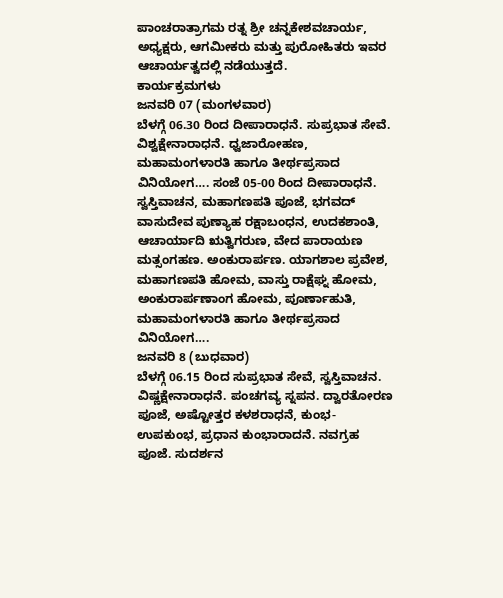ಪಾಂಚರಾತ್ರಾಗಮ ರತ್ನ ಶ್ರೀ ಚನ್ನಕೇಶವಚಾರ್ಯ, ಅಧ್ಯಕ್ಷರು, ಆಗಮೀಕರು ಮತ್ತು ಪುರೋಹಿತರು ಇವರ ಆಚಾರ್ಯತ್ವದಲ್ಲಿ ನಡೆಯುತ್ತದೆ.
ಕಾರ್ಯಕ್ರಮಗಳು
ಜನವರಿ 07 (ಮಂಗಳವಾರ)
ಬೆಳಗ್ಗೆ 06.30 ರಿಂದ ದೀಪಾರಾಧನೆ. ಸುಪ್ರಭಾತ ಸೇವೆ. ವಿಶ್ವಕ್ಷೇನಾರಾಧನೆ. ಧ್ವಜಾರೋಹಣ, ಮಹಾಮಂಗಳಾರತಿ ಹಾಗೂ ತೀರ್ಥಪ್ರಸಾದ ವಿನಿಯೋಗ…. ಸಂಜೆ 05-00 ರಿಂದ ದೀಪಾರಾಧನೆ. ಸ್ವಸ್ತಿವಾಚನ, ಮಹಾಗಣಪತಿ ಪೂಜೆ, ಭಗವದ್ ವಾಸುದೇವ ಪುಣ್ಯಾಹ ರಕ್ಷಾಬಂಧನ, ಉದಕಶಾಂತಿ, ಆಚಾರ್ಯಾದಿ ಋತ್ವಿಗರುಣ, ವೇದ ಪಾರಾಯಣ ಮತ್ಸಂಗಹಣ. ಅಂಕುರಾರ್ಪಣ. ಯಾಗಶಾಲ ಪ್ರವೇಶ, ಮಹಾಗಣಪತಿ ಹೋಮ, ವಾಸ್ತು ರಾಕ್ಷೆಘ್ನ ಹೋಮ, ಅಂಕುರಾರ್ಪಣಾಂಗ ಹೋಮ, ಪೂರ್ಣಾಹುತಿ, ಮಹಾಮಂಗಳಾರತಿ ಹಾಗೂ ತೀರ್ಥಪ್ರಸಾದ ವಿನಿಯೋಗ….
ಜನವರಿ 8 (ಬುಧವಾರ)
ಬೆಳಗ್ಗೆ 06.15 ರಿಂದ ಸುಪ್ರಭಾತ ಸೇವೆ, ಸ್ವಸ್ತಿವಾಚನ. ವಿಷ್ಣಕ್ಷೇನಾರಾಧನೆ. ಪಂಚಗವ್ಯ ಸ್ನಪನ. ದ್ವಾರತೋರಣ ಪೂಜೆ, ಅಷ್ಟೋತ್ತರ ಕಳಶರಾಧನೆ, ಕುಂಭ-ಉಪಕುಂಭ, ಪ್ರಧಾನ ಕುಂಭಾರಾದನೆ. ನವಗ್ರಹ ಪೂಜೆ. ಸುದರ್ಶನ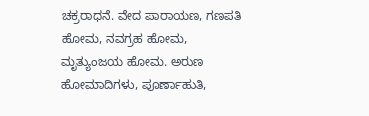ಚಕ್ರರಾಧನೆ. ವೇದ ಪಾರಾಯಣ, ಗಣಪತಿ ಹೋಮ, ನವಗ್ರಹ ಹೋಮ, ಮೃತ್ಯುಂಜಯ ಹೋಮ. ಅರುಣ ಹೋಮಾದಿಗಳು, ಪೂರ್ಣಾಹುತಿ,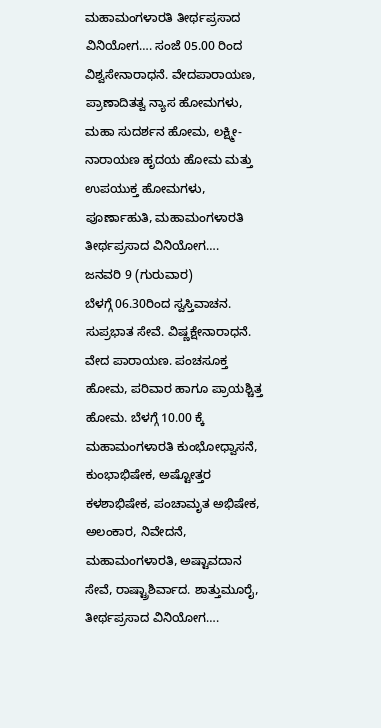ಮಹಾಮಂಗಳಾರತಿ ತೀರ್ಥಪ್ರಸಾದ ವಿನಿಯೋಗ…. ಸಂಜೆ 05.00 ರಿಂದ ವಿಶ್ವಸೇನಾರಾಧನೆ. ವೇದಪಾರಾಯಣ, ಪ್ರಾಣಾದಿತತ್ವ ನ್ಯಾಸ ಹೋಮಗಳು, ಮಹಾ ಸುದರ್ಶನ ಹೋಮ, ಲಕ್ಷ್ಮೀ-ನಾರಾಯಣ ಹೃದಯ ಹೋಮ ಮತ್ತು ಉಪಯುಕ್ತ ಹೋಮಗಳು, ಪೂರ್ಣಾಹುತಿ, ಮಹಾಮಂಗಳಾರತಿ ತೀರ್ಥಪ್ರಸಾದ ವಿನಿಯೋಗ….
ಜನವರಿ 9 (ಗುರುವಾರ)
ಬೆಳಗ್ಗೆ 06.30ರಿಂದ ಸ್ವಸ್ತಿವಾಚನ. ಸುಪ್ರಭಾತ ಸೇವೆ. ವಿಷ್ಣಕ್ಷೇನಾರಾಧನೆ. ವೇದ ಪಾರಾಯಣ. ಪಂಚಸೂಕ್ತ ಹೋಮ, ಪರಿವಾರ ಹಾಗೂ ಪ್ರಾಯಶ್ಚಿತ್ತ ಹೋಮ. ಬೆಳಗ್ಗೆ 10.00 ಕ್ಕೆ ಮಹಾಮಂಗಳಾರತಿ ಕುಂಭೋಧ್ವಾಸನೆ, ಕುಂಭಾಭಿಷೇಕ, ಅಷ್ಟೋತ್ತರ ಕಳಶಾಭಿಷೇಕ, ಪಂಚಾಮೃತ ಅಭಿಷೇಕ, ಅಲಂಕಾರ, ನಿವೇದನೆ, ಮಹಾಮಂಗಳಾರತಿ, ಅಷ್ಟಾವದಾನ ಸೇವೆ, ರಾಷ್ಟ್ರಾಶಿರ್ವಾದ. ಶಾತ್ತುಮೂರೈ, ತೀರ್ಥಪ್ರಸಾದ ವಿನಿಯೋಗ….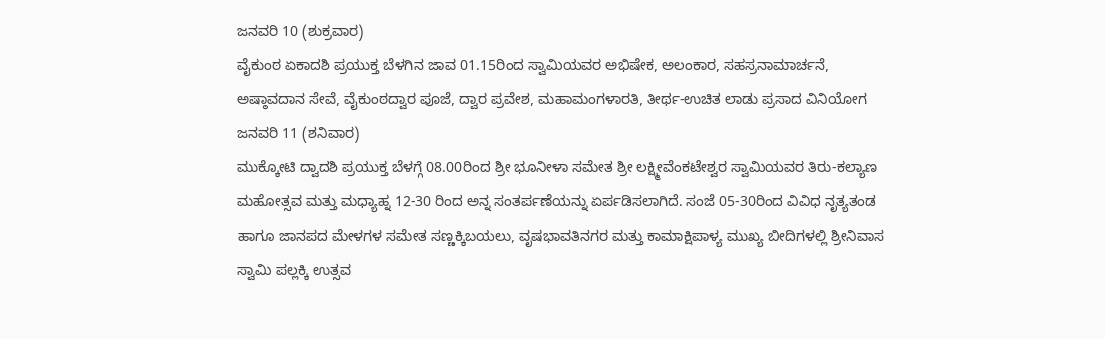ಜನವರಿ 10 (ಶುಕ್ರವಾರ)
ವೈಕುಂಠ ಏಕಾದಶಿ ಪ್ರಯುಕ್ತ ಬೆಳಗಿನ ಜಾವ 01.15ರಿಂದ ಸ್ವಾಮಿಯವರ ಅಭಿಷೇಕ, ಅಲಂಕಾರ, ಸಹಸ್ರನಾಮಾರ್ಚನೆ, ಅಷ್ಠಾವದಾನ ಸೇವೆ, ವೈಕುಂಠದ್ವಾರ ಪೂಜೆ, ದ್ವಾರ ಪ್ರವೇಶ, ಮಹಾಮಂಗಳಾರತಿ, ತೀರ್ಥ-ಉಚಿತ ಲಾಡು ಪ್ರಸಾದ ವಿನಿಯೋಗ
ಜನವರಿ 11 (ಶನಿವಾರ)
ಮುಕ್ಕೋಟಿ ದ್ವಾದಶಿ ಪ್ರಯುಕ್ತ ಬೆಳಗ್ಗೆ 08.00ರಿಂದ ಶ್ರೀ ಭೂನೀಳಾ ಸಮೇತ ಶ್ರೀ ಲಕ್ಷ್ಮೀವೆಂಕಟೇಶ್ವರ ಸ್ವಾಮಿಯವರ ತಿರು-ಕಲ್ಯಾಣ ಮಹೋತ್ಸವ ಮತ್ತು ಮಧ್ಯಾಹ್ನ 12-30 ರಿಂದ ಅನ್ನ ಸಂತರ್ಪಣೆಯನ್ನು ಏರ್ಪಡಿಸಲಾಗಿದೆ. ಸಂಜೆ 05-30ರಿಂದ ವಿವಿಧ ನೃತ್ಯತಂಡ ಹಾಗೂ ಜಾನಪದ ಮೇಳಗಳ ಸಮೇತ ಸಣ್ಣಕ್ಕಿಬಯಲು, ವೃಷಭಾವತಿನಗರ ಮತ್ತು ಕಾಮಾಕ್ಷಿಪಾಳ್ಯ ಮುಖ್ಯ ಬೀದಿಗಳಲ್ಲಿ ಶ್ರೀನಿವಾಸ ಸ್ವಾಮಿ ಪಲ್ಲಕ್ಕಿ ಉತ್ಸವ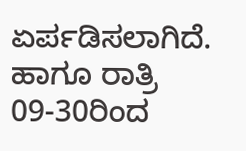ಏರ್ಪಡಿಸಲಾಗಿದೆ. ಹಾಗೂ ರಾತ್ರಿ 09-30ರಿಂದ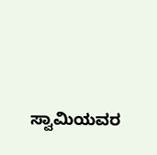ಸ್ವಾಮಿಯವರ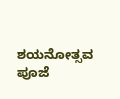ಶಯನೋತ್ಸವ ಪೂಜೆ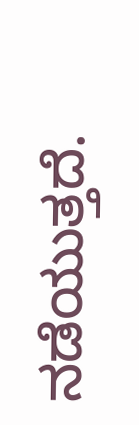ನಡೆಯುತ್ತದೆ.